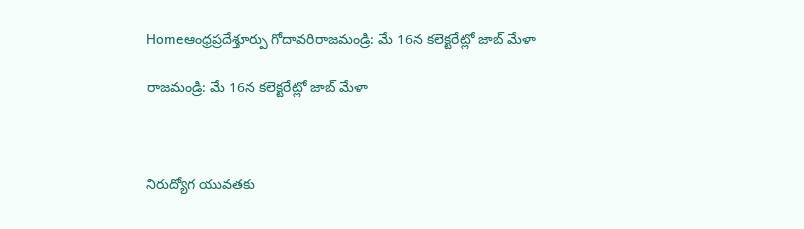Homeఆంధ్రప్రదేశ్తూర్పు గోదావరిరాజమండ్రి: మే 16న కలెక్టరేట్లో జాబ్ మేళా

రాజమండ్రి: మే 16న కలెక్టరేట్లో జాబ్ మేళా



నిరుద్యోగ యువతకు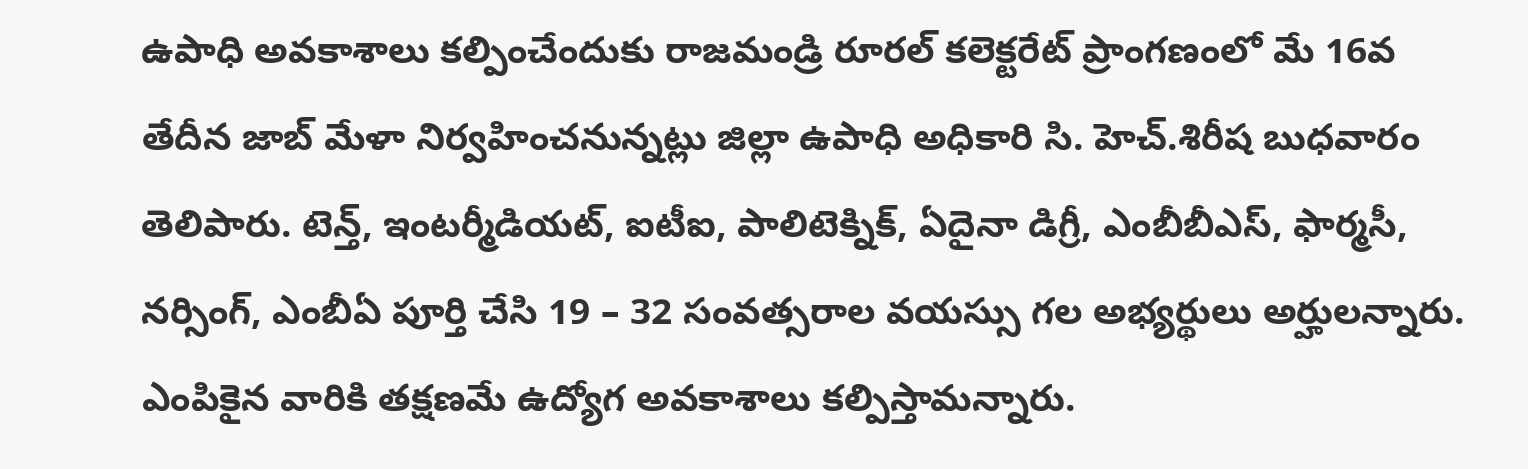ఉపాధి అవకాశాలు కల్పించేందుకు రాజమండ్రి రూరల్ కలెక్టరేట్ ప్రాంగణంలో మే 16వ తేదీన జాబ్ మేళా నిర్వహించనున్నట్లు జిల్లా ఉపాధి అధికారి సి. హెచ్.శిరీష బుధవారం తెలిపారు. టెన్త్, ఇంటర్మీడియట్, ఐటీఐ, పాలిటెక్నిక్, ఏదైనా డిగ్రీ, ఎంబీబీఎస్, ఫార్మసీ, నర్సింగ్, ఎంబీఏ పూర్తి చేసి 19 – 32 సంవత్సరాల వయస్సు గల అభ్యర్థులు అర్హులన్నారు. ఎంపికైన వారికి తక్షణమే ఉద్యోగ అవకాశాలు కల్పిస్తామన్నారు.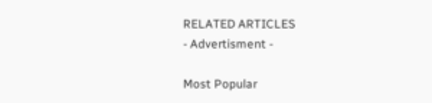RELATED ARTICLES
- Advertisment -

Most Popular